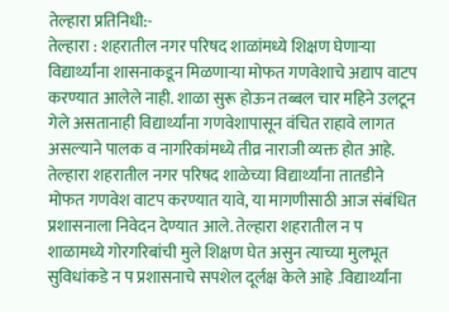तेल्हारा प्रतिनिधी:-
तेल्हारा : शहरातील नगर परिषद शाळांमध्ये शिक्षण घेणाऱ्या विद्यार्थ्यांना शासनाकडून मिळणाऱ्या मोफत गणवेशाचे अद्याप वाटप करण्यात आलेले नाही. शाळा सुरू होऊन तब्बल चार महिने उलटून गेले असतानाही विद्यार्थ्यांना गणवेशापासून वंचित राहावे लागत असल्याने पालक व नागरिकांमध्ये तीव्र नाराजी व्यक्त होत आहे.
तेल्हारा शहरातील नगर परिषद शाळेच्या विद्यार्थ्यांना तातडीने मोफत गणवेश वाटप करण्यात यावे, या मागणीसाठी आज संबंधित प्रशासनाला निवेदन देण्यात आले. तेल्हारा शहरातील न प शाळामध्ये गोरगरिबांची मुले शिक्षण घेत असुन त्याच्या मुलभूत सुविधांकडे न प प्रशासनाचे सपशेल दूर्लक्ष केले आहे .विद्यार्थ्यांना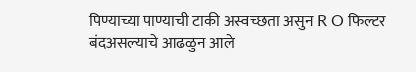पिण्याच्या पाण्याची टाकी अस्वच्छता असुन R O फिल्टर बंदअसल्याचे आढळुन आले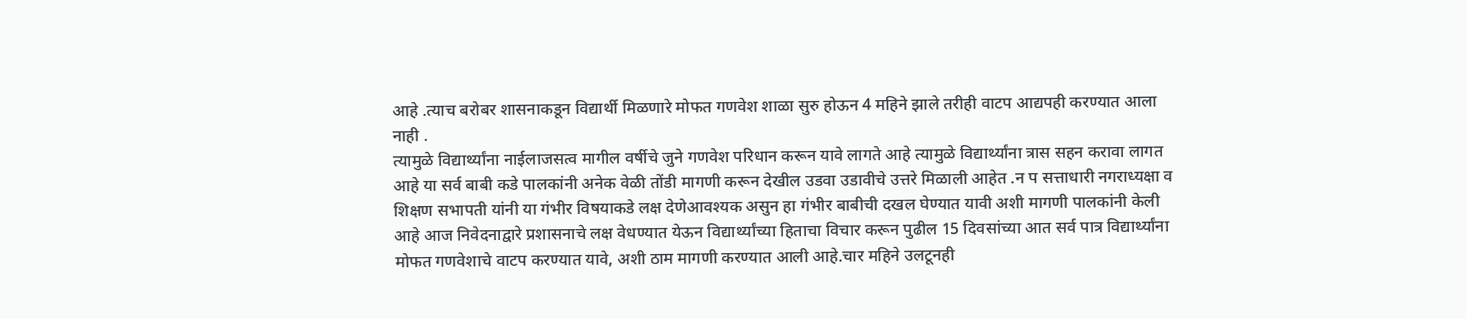आहे .त्याच बरोबर शासनाकडून विद्यार्थी मिळणारे मोफत गणवेश शाळा सुरु होऊन 4 महिने झाले तरीही वाटप आद्यपही करण्यात आला नाही .
त्यामुळे विद्यार्थ्यांना नाईलाजसत्व मागील वर्षीचे जुने गणवेश परिधान करून यावे लागते आहे त्यामुळे विद्यार्थ्यांना त्रास सहन करावा लागत आहे या सर्व बाबी कडे पालकांनी अनेक वेळी तोंडी मागणी करून देखील उडवा उडावीचे उत्तरे मिळाली आहेत .न प सत्ताधारी नगराध्यक्षा व शिक्षण सभापती यांनी या गंभीर विषयाकडे लक्ष देणेआवश्यक असुन हा गंभीर बाबीची दखल घेण्यात यावी अशी मागणी पालकांनी केली आहे आज निवेदनाद्वारे प्रशासनाचे लक्ष वेधण्यात येऊन विद्यार्थ्यांच्या हिताचा विचार करून पुढील 15 दिवसांच्या आत सर्व पात्र विद्यार्थ्यांना मोफत गणवेशाचे वाटप करण्यात यावे, अशी ठाम मागणी करण्यात आली आहे.चार महिने उलटूनही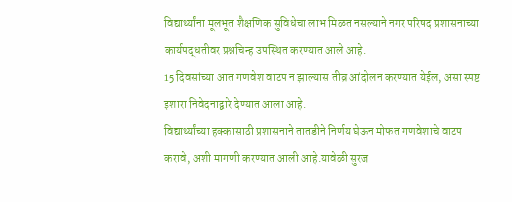विद्यार्थ्यांना मूलभूत शैक्षणिक सुविधेचा लाभ मिळत नसल्याने नगर परिषद प्रशासनाच्या कार्यपद्धतीवर प्रश्नचिन्ह उपस्थित करण्यात आले आहे.
15 दिवसांच्या आत गणवेश वाटप न झाल्यास तीव्र आंदोलन करण्यात येईल, असा स्पष्ट इशारा निवेदनाद्वारे देण्यात आला आहे.
विद्यार्थ्यांच्या हक्कासाठी प्रशासनाने तातडीने निर्णय घेऊन मोफत गणवेशाचे वाटप करावे, अशी मागणी करण्यात आली आहे.यावेळी सुरज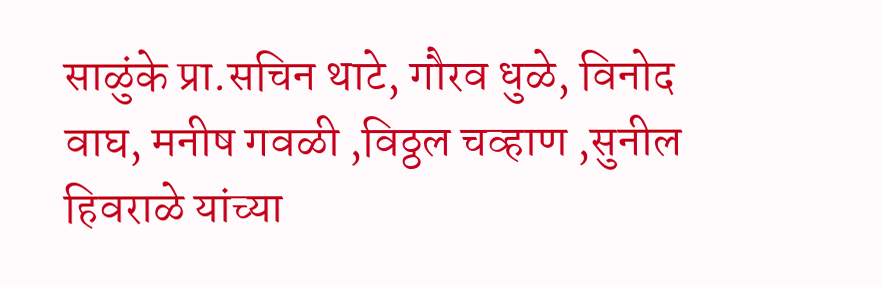साळुंके प्रा.सचिन थाटे, गौरव धुळे, विनोद वाघ, मनीष गवळी ,विठ्ठल चव्हाण ,सुनील हिवराळे यांच्या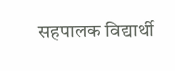सहपालक विद्यार्थी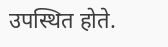उपस्थित होते.